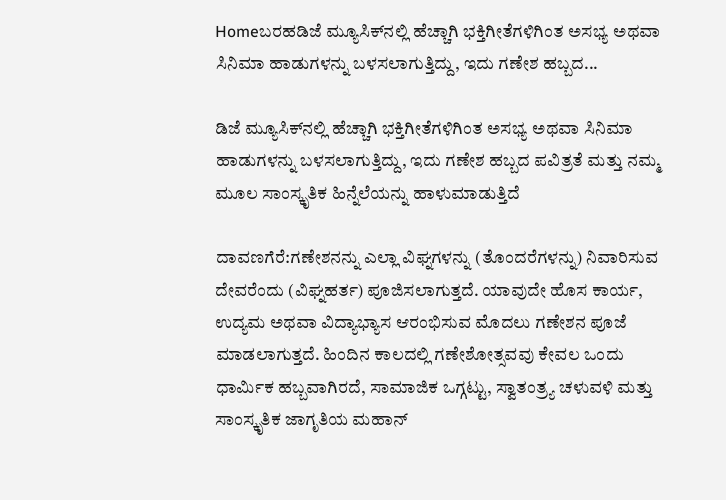Homeಬರಹಡಿಜೆ ಮ್ಯೂಸಿಕ್‌ನಲ್ಲಿ ಹೆಚ್ಚಾಗಿ ಭಕ್ತಿಗೀತೆಗಳಿಗಿಂತ ಅಸಭ್ಯ ಅಥವಾ ಸಿನಿಮಾ ಹಾಡುಗಳನ್ನು ಬಳಸಲಾಗುತ್ತಿದ್ದು, ಇದು ಗಣೇಶ ಹಬ್ಬದ...

ಡಿಜೆ ಮ್ಯೂಸಿಕ್‌ನಲ್ಲಿ ಹೆಚ್ಚಾಗಿ ಭಕ್ತಿಗೀತೆಗಳಿಗಿಂತ ಅಸಭ್ಯ ಅಥವಾ ಸಿನಿಮಾ ಹಾಡುಗಳನ್ನು ಬಳಸಲಾಗುತ್ತಿದ್ದು, ಇದು ಗಣೇಶ ಹಬ್ಬದ ಪವಿತ್ರತೆ ಮತ್ತು ನಮ್ಮ ಮೂಲ ಸಾಂಸ್ಕೃತಿಕ ಹಿನ್ನೆಲೆಯನ್ನು ಹಾಳುಮಾಡುತ್ತಿದೆ

ದಾವಣಗೆರೆ:ಗಣೇಶನನ್ನು ಎಲ್ಲಾ ವಿಘ್ನಗಳನ್ನು (ತೊಂದರೆಗಳನ್ನು) ನಿವಾರಿಸುವ ದೇವರೆಂದು (ವಿಘ್ನಹರ್ತ) ಪೂಜಿಸಲಾಗುತ್ತದೆ. ಯಾವುದೇ ಹೊಸ ಕಾರ್ಯ, ಉದ್ಯಮ ಅಥವಾ ವಿದ್ಯಾಭ್ಯಾಸ ಆರಂಭಿಸುವ ಮೊದಲು ಗಣೇಶನ ಪೂಜೆ ಮಾಡಲಾಗುತ್ತದೆ. ಹಿಂದಿನ ಕಾಲದಲ್ಲಿ ಗಣೇಶೋತ್ಸವವು ಕೇವಲ ಒಂದು ಧಾರ್ಮಿಕ ಹಬ್ಬವಾಗಿರದೆ, ಸಾಮಾಜಿಕ ಒಗ್ಗಟ್ಟು, ಸ್ವಾತಂತ್ರ್ಯ ಚಳುವಳಿ ಮತ್ತು ಸಾಂಸ್ಕೃತಿಕ ಜಾಗೃತಿಯ ಮಹಾನ್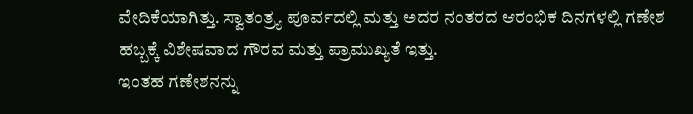ವೇದಿಕೆಯಾಗಿತ್ತು. ಸ್ವಾತಂತ್ರ್ಯ ಪೂರ್ವದಲ್ಲಿ ಮತ್ತು ಅದರ ನಂತರದ ಆರಂಭಿಕ ದಿನಗಳಲ್ಲಿ ಗಣೇಶ ಹಬ್ಬಕ್ಕೆ ವಿಶೇಷವಾದ ಗೌರವ ಮತ್ತು ಪ್ರಾಮುಖ್ಯತೆ ಇತ್ತು.
ಇಂತಹ ಗಣೇಶನನ್ನು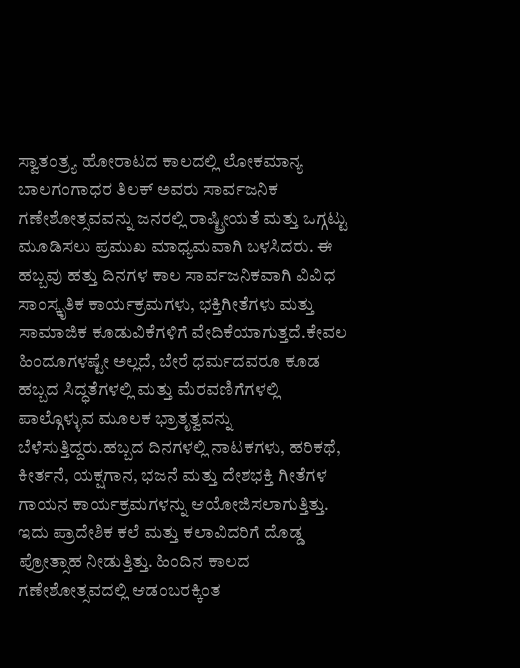ಸ್ವಾತಂತ್ರ್ಯ ಹೋರಾಟದ ಕಾಲದಲ್ಲಿ ಲೋಕಮಾನ್ಯ ಬಾಲಗಂಗಾಧರ ತಿಲಕ್ ಅವರು ಸಾರ್ವಜನಿಕ ಗಣೇಶೋತ್ಸವವನ್ನು ಜನರಲ್ಲಿ ರಾಷ್ಟ್ರೀಯತೆ ಮತ್ತು ಒಗ್ಗಟ್ಟು ಮೂಡಿಸಲು ಪ್ರಮುಖ ಮಾಧ್ಯಮವಾಗಿ ಬಳಸಿದರು. ಈ ಹಬ್ಬವು ಹತ್ತು ದಿನಗಳ ಕಾಲ ಸಾರ್ವಜನಿಕವಾಗಿ ವಿವಿಧ ಸಾಂಸ್ಕೃತಿಕ ಕಾರ್ಯಕ್ರಮಗಳು, ಭಕ್ತಿಗೀತೆಗಳು ಮತ್ತು ಸಾಮಾಜಿಕ ಕೂಡುವಿಕೆಗಳಿಗೆ ವೇದಿಕೆಯಾಗುತ್ತದೆ.ಕೇವಲ ಹಿಂದೂಗಳಷ್ಟೇ ಅಲ್ಲದೆ, ಬೇರೆ ಧರ್ಮದವರೂ ಕೂಡ ಹಬ್ಬದ ಸಿದ್ಧತೆಗಳಲ್ಲಿ ಮತ್ತು ಮೆರವಣಿಗೆಗಳಲ್ಲಿ ಪಾಲ್ಗೊಳ್ಳುವ ಮೂಲಕ ಭ್ರಾತೃತ್ವವನ್ನು ಬೆಳೆಸುತ್ತಿದ್ದರು.ಹಬ್ಬದ ದಿನಗಳಲ್ಲಿ ನಾಟಕಗಳು, ಹರಿಕಥೆ, ಕೀರ್ತನೆ, ಯಕ್ಷಗಾನ, ಭಜನೆ ಮತ್ತು ದೇಶಭಕ್ತಿ ಗೀತೆಗಳ ಗಾಯನ ಕಾರ್ಯಕ್ರಮಗಳನ್ನು ಆಯೋಜಿಸಲಾಗುತ್ತಿತ್ತು. ಇದು ಪ್ರಾದೇಶಿಕ ಕಲೆ ಮತ್ತು ಕಲಾವಿದರಿಗೆ ದೊಡ್ಡ ಪ್ರೋತ್ಸಾಹ ನೀಡುತ್ತಿತ್ತು. ಹಿಂದಿನ ಕಾಲದ ಗಣೇಶೋತ್ಸವದಲ್ಲಿ ಆಡಂಬರಕ್ಕಿಂತ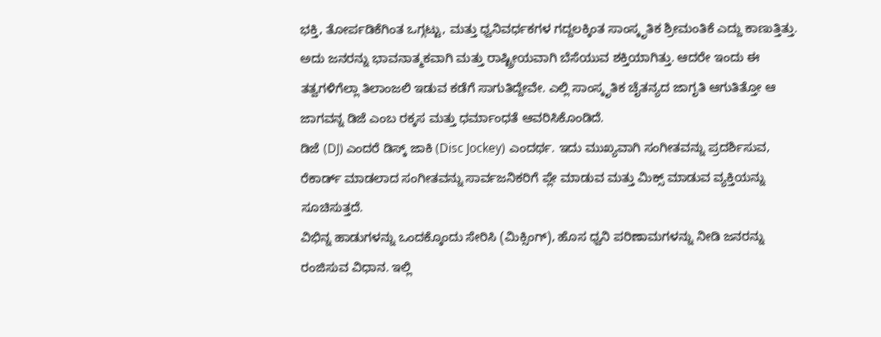ಭಕ್ತಿ, ತೋರ್ಪಡಿಕೆಗಿಂತ ಒಗ್ಗಟ್ಟು, ಮತ್ತು ಧ್ವನಿವರ್ಧಕಗಳ ಗದ್ದಲಕ್ಕಿಂತ ಸಾಂಸ್ಕೃತಿಕ ಶ್ರೀಮಂತಿಕೆ ಎದ್ದು ಕಾಣುತ್ತಿತ್ತು. ಅದು ಜನರನ್ನು ಭಾವನಾತ್ಮಕವಾಗಿ ಮತ್ತು ರಾಷ್ಟ್ರೀಯವಾಗಿ ಬೆಸೆಯುವ ಶಕ್ತಿಯಾಗಿತ್ತು. ಆದರೇ ಇಂದು ಈ ತತ್ವಗಳಿಗೆಲ್ಲಾ ತಿಲಾಂಜಲಿ ಇಡುವ ಕಡೆಗೆ ಸಾಗುತಿದ್ದೇವೇ. ಎಲ್ಲಿ ಸಾಂಸ್ಕೃತಿಕ ಚೈತನ್ಯದ ಜಾಗೃತಿ ಆಗುತಿತ್ತೋ ಆ ಜಾಗವನ್ನ ಡಿಜೆ ಎಂಬ ರಕ್ಕಸ ಮತ್ತು ಧರ್ಮಾಂಧತೆ ಆವರಿಸಿಕೊಂಡಿದೆ.
ಡಿಜೆ (DJ) ಎಂದರೆ ಡಿಸ್ಕ್ ಜಾಕಿ (Disc Jockey) ಎಂದರ್ಥ. ಇದು ಮುಖ್ಯವಾಗಿ ಸಂಗೀತವನ್ನು ಪ್ರದರ್ಶಿಸುವ, ರೆಕಾರ್ಡ್ ಮಾಡಲಾದ ಸಂಗೀತವನ್ನು ಸಾರ್ವಜನಿಕರಿಗೆ ಪ್ಲೇ ಮಾಡುವ ಮತ್ತು ಮಿಕ್ಸ್ ಮಾಡುವ ವ್ಯಕ್ತಿಯನ್ನು ಸೂಚಿಸುತ್ತದೆ.
ವಿಭಿನ್ನ ಹಾಡುಗಳನ್ನು ಒಂದಕ್ಕೊಂದು ಸೇರಿಸಿ (ಮಿಕ್ಸಿಂಗ್), ಹೊಸ ಧ್ವನಿ ಪರಿಣಾಮಗಳನ್ನು ನೀಡಿ ಜನರನ್ನು ರಂಜಿಸುವ ವಿಧಾನ. ಇಲ್ಲಿ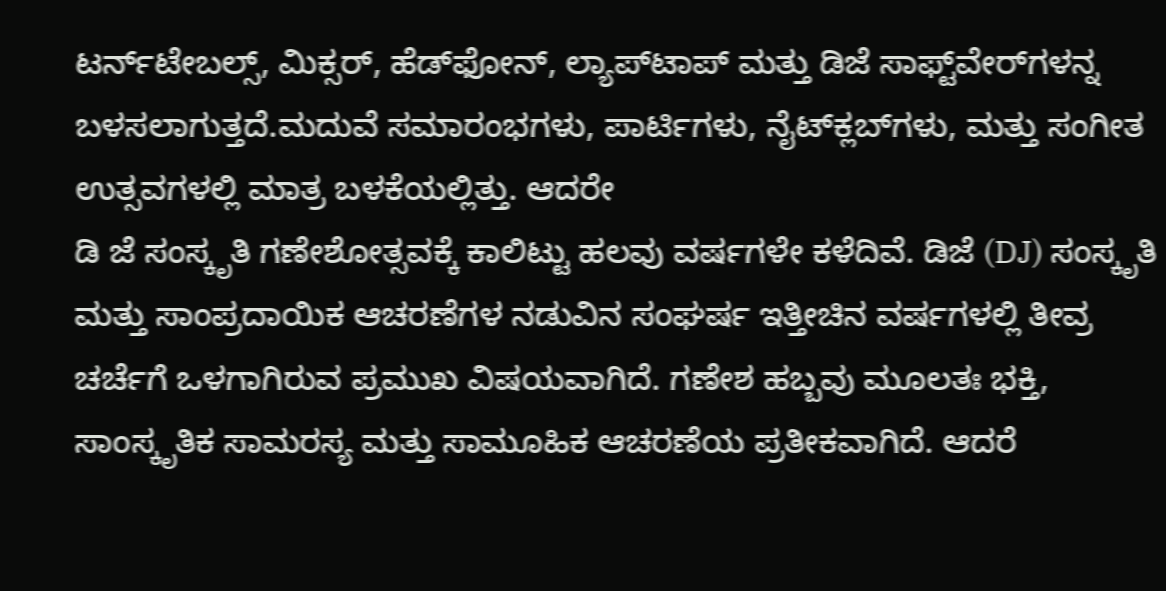ಟರ್ನ್‌ಟೇಬಲ್ಸ್, ಮಿಕ್ಸರ್, ಹೆಡ್‌ಫೋನ್, ಲ್ಯಾಪ್‌ಟಾಪ್ ಮತ್ತು ಡಿಜೆ ಸಾಫ್ಟ್‌ವೇರ್‌ಗಳನ್ನ ಬಳಸಲಾಗುತ್ತದೆ.ಮದುವೆ ಸಮಾರಂಭಗಳು, ಪಾರ್ಟಿಗಳು, ನೈಟ್‌ಕ್ಲಬ್‌ಗಳು, ಮತ್ತು ಸಂಗೀತ ಉತ್ಸವಗಳಲ್ಲಿ ಮಾತ್ರ ಬಳಕೆಯಲ್ಲಿತ್ತು. ಆದರೇ
ಡಿ ಜೆ ಸಂಸ್ಕೃತಿ ಗಣೇಶೋತ್ಸವಕ್ಕೆ ಕಾಲಿಟ್ಟು ಹಲವು ವರ್ಷಗಳೇ ಕಳೆದಿವೆ. ಡಿಜೆ (DJ) ಸಂಸ್ಕೃತಿ ಮತ್ತು ಸಾಂಪ್ರದಾಯಿಕ ಆಚರಣೆಗಳ ನಡುವಿನ ಸಂಘರ್ಷ ಇತ್ತೀಚಿನ ವರ್ಷಗಳಲ್ಲಿ ತೀವ್ರ ಚರ್ಚೆಗೆ ಒಳಗಾಗಿರುವ ಪ್ರಮುಖ ವಿಷಯವಾಗಿದೆ. ಗಣೇಶ ಹಬ್ಬವು ಮೂಲತಃ ಭಕ್ತಿ, ಸಾಂಸ್ಕೃತಿಕ ಸಾಮರಸ್ಯ ಮತ್ತು ಸಾಮೂಹಿಕ ಆಚರಣೆಯ ಪ್ರತೀಕವಾಗಿದೆ. ಆದರೆ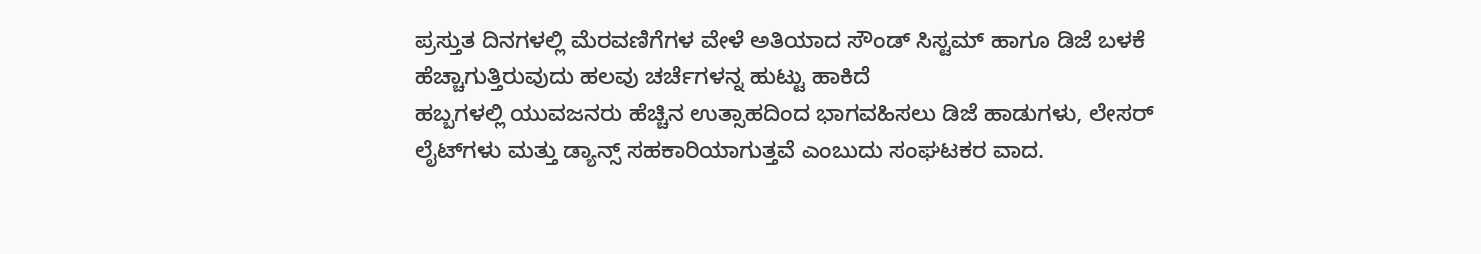ಪ್ರಸ್ತುತ ದಿನಗಳಲ್ಲಿ ಮೆರವಣಿಗೆಗಳ ವೇಳೆ ಅತಿಯಾದ ಸೌಂಡ್ ಸಿಸ್ಟಮ್ ಹಾಗೂ ಡಿಜೆ ಬಳಕೆ ಹೆಚ್ಚಾಗುತ್ತಿರುವುದು ಹಲವು ಚರ್ಚೆಗಳನ್ನ ಹುಟ್ಟು ಹಾಕಿದೆ
ಹಬ್ಬಗಳಲ್ಲಿ ಯುವಜನರು ಹೆಚ್ಚಿನ ಉತ್ಸಾಹದಿಂದ ಭಾಗವಹಿಸಲು ಡಿಜೆ ಹಾಡುಗಳು, ಲೇಸರ್ ಲೈಟ್‌ಗಳು ಮತ್ತು ಡ್ಯಾನ್ಸ್ ಸಹಕಾರಿಯಾಗುತ್ತವೆ ಎಂಬುದು ಸಂಘಟಕರ ವಾದ.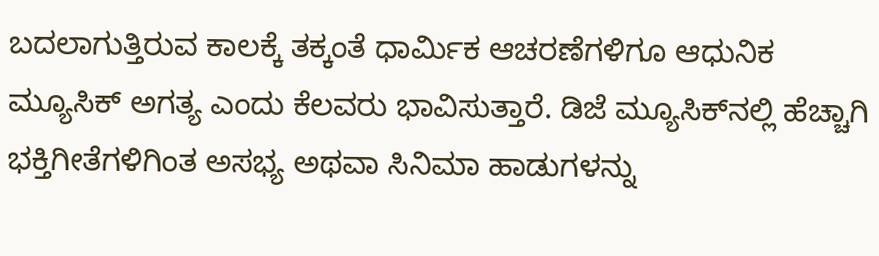ಬದಲಾಗುತ್ತಿರುವ ಕಾಲಕ್ಕೆ ತಕ್ಕಂತೆ ಧಾರ್ಮಿಕ ಆಚರಣೆಗಳಿಗೂ ಆಧುನಿಕ ಮ್ಯೂಸಿಕ್ ಅಗತ್ಯ ಎಂದು ಕೆಲವರು ಭಾವಿಸುತ್ತಾರೆ. ಡಿಜೆ ಮ್ಯೂಸಿಕ್‌ನಲ್ಲಿ ಹೆಚ್ಚಾಗಿ ಭಕ್ತಿಗೀತೆಗಳಿಗಿಂತ ಅಸಭ್ಯ ಅಥವಾ ಸಿನಿಮಾ ಹಾಡುಗಳನ್ನು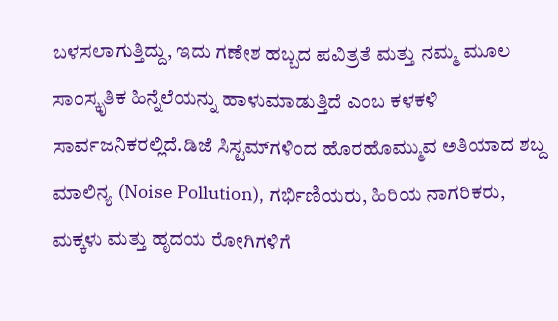ಬಳಸಲಾಗುತ್ತಿದ್ದು, ಇದು ಗಣೇಶ ಹಬ್ಬದ ಪವಿತ್ರತೆ ಮತ್ತು ನಮ್ಮ ಮೂಲ ಸಾಂಸ್ಕೃತಿಕ ಹಿನ್ನೆಲೆಯನ್ನು ಹಾಳುಮಾಡುತ್ತಿದೆ ಎಂಬ ಕಳಕಳಿ ಸಾರ್ವಜನಿಕರಲ್ಲಿದೆ.ಡಿಜೆ ಸಿಸ್ಟಮ್‌ಗಳಿಂದ ಹೊರಹೊಮ್ಮುವ ಅತಿಯಾದ ಶಬ್ದ ಮಾಲಿನ್ಯ (Noise Pollution), ಗರ್ಭಿಣಿಯರು, ಹಿರಿಯ ನಾಗರಿಕರು, ಮಕ್ಕಳು ಮತ್ತು ಹೃದಯ ರೋಗಿಗಳಿಗೆ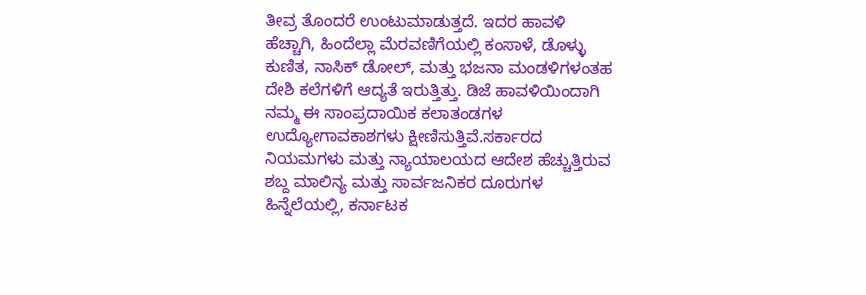ತೀವ್ರ ತೊಂದರೆ ಉಂಟುಮಾಡುತ್ತದೆ. ಇದರ ಹಾವಳಿ ಹೆಚ್ಚಾಗಿ, ಹಿಂದೆಲ್ಲಾ ಮೆರವಣಿಗೆಯಲ್ಲಿ ಕಂಸಾಳೆ, ಡೊಳ್ಳು ಕುಣಿತ, ನಾಸಿಕ್ ಡೋಲ್, ಮತ್ತು ಭಜನಾ ಮಂಡಳಿಗಳಂತಹ ದೇಶಿ ಕಲೆಗಳಿಗೆ ಆದ್ಯತೆ ಇರುತ್ತಿತ್ತು. ಡಿಜೆ ಹಾವಳಿಯಿಂದಾಗಿ ನಮ್ಮ ಈ ಸಾಂಪ್ರದಾಯಿಕ ಕಲಾತಂಡಗಳ ಉದ್ಯೋಗಾವಕಾಶಗಳು ಕ್ಷೀಣಿಸುತ್ತಿವೆ.ಸರ್ಕಾರದ ನಿಯಮಗಳು ಮತ್ತು ನ್ಯಾಯಾಲಯದ ಆದೇಶ ಹೆಚ್ಚುತ್ತಿರುವ ಶಬ್ದ ಮಾಲಿನ್ಯ ಮತ್ತು ಸಾರ್ವಜನಿಕರ ದೂರುಗಳ ಹಿನ್ನೆಲೆಯಲ್ಲಿ, ಕರ್ನಾಟಕ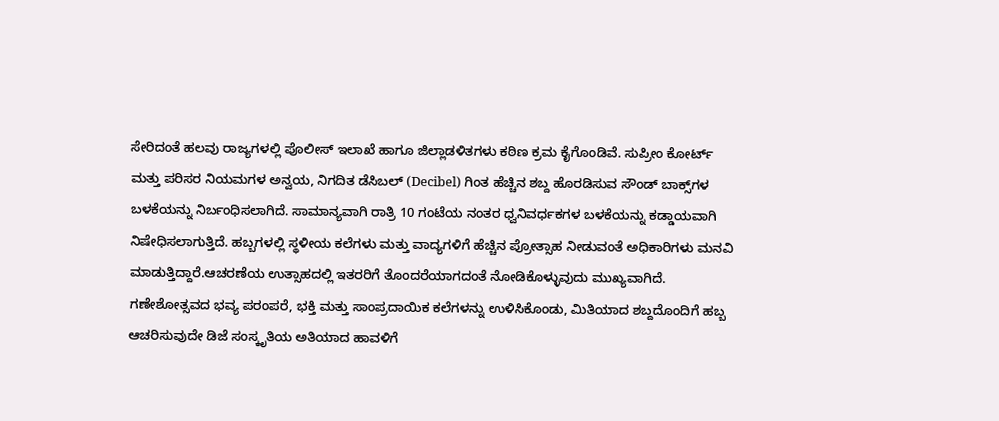ಸೇರಿದಂತೆ ಹಲವು ರಾಜ್ಯಗಳಲ್ಲಿ ಪೊಲೀಸ್ ಇಲಾಖೆ ಹಾಗೂ ಜಿಲ್ಲಾಡಳಿತಗಳು ಕಠಿಣ ಕ್ರಮ ಕೈಗೊಂಡಿವೆ. ಸುಪ್ರೀಂ ಕೋರ್ಟ್ ಮತ್ತು ಪರಿಸರ ನಿಯಮಗಳ ಅನ್ವಯ, ನಿಗದಿತ ಡೆಸಿಬಲ್ (Decibel) ಗಿಂತ ಹೆಚ್ಚಿನ ಶಬ್ದ ಹೊರಡಿಸುವ ಸೌಂಡ್ ಬಾಕ್ಸ್‌ಗಳ ಬಳಕೆಯನ್ನು ನಿರ್ಬಂಧಿಸಲಾಗಿದೆ. ಸಾಮಾನ್ಯವಾಗಿ ರಾತ್ರಿ 10 ಗಂಟೆಯ ನಂತರ ಧ್ವನಿವರ್ಧಕಗಳ ಬಳಕೆಯನ್ನು ಕಡ್ಡಾಯವಾಗಿ ನಿಷೇಧಿಸಲಾಗುತ್ತಿದೆ. ಹಬ್ಬಗಳಲ್ಲಿ ಸ್ಥಳೀಯ ಕಲೆಗಳು ಮತ್ತು ವಾದ್ಯಗಳಿಗೆ ಹೆಚ್ಚಿನ ಪ್ರೋತ್ಸಾಹ ನೀಡುವಂತೆ ಅಧಿಕಾರಿಗಳು ಮನವಿ ಮಾಡುತ್ತಿದ್ದಾರೆ.ಆಚರಣೆಯ ಉತ್ಸಾಹದಲ್ಲಿ ಇತರರಿಗೆ ತೊಂದರೆಯಾಗದಂತೆ ನೋಡಿಕೊಳ್ಳುವುದು ಮುಖ್ಯವಾಗಿದೆ. ಗಣೇಶೋತ್ಸವದ ಭವ್ಯ ಪರಂಪರೆ, ಭಕ್ತಿ ಮತ್ತು ಸಾಂಪ್ರದಾಯಿಕ ಕಲೆಗಳನ್ನು ಉಳಿಸಿಕೊಂಡು, ಮಿತಿಯಾದ ಶಬ್ದದೊಂದಿಗೆ ಹಬ್ಬ ಆಚರಿಸುವುದೇ ಡಿಜೆ ಸಂಸ್ಕೃತಿಯ ಅತಿಯಾದ ಹಾವಳಿಗೆ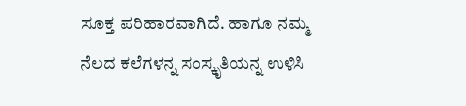ಸೂಕ್ತ ಪರಿಹಾರವಾಗಿದೆ. ಹಾಗೂ ನಮ್ಮ ನೆಲದ ಕಲೆಗಳನ್ನ ಸಂಸ್ಕೃತಿಯನ್ನ ಉಳಿಸಿ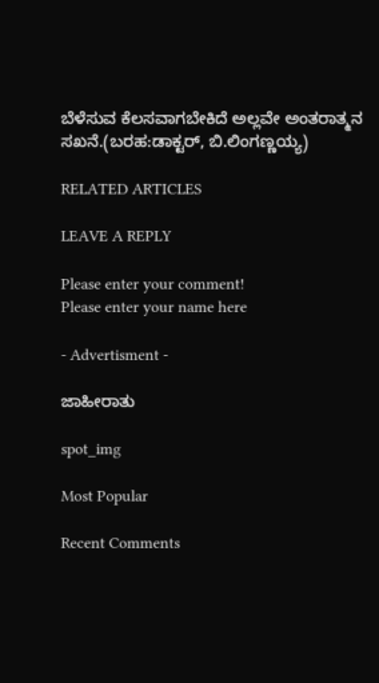ಬೆಳೆಸುವ ಕೆಲಸವಾಗಬೇಕಿದೆ ಅಲ್ಲವೇ ಅಂತರಾತ್ಮನ ಸಖನೆ.(ಬರಹ:ಡಾಕ್ಟರ್, ಬಿ.ಲಿಂಗಣ್ಣಯ್ಯ)

RELATED ARTICLES

LEAVE A REPLY

Please enter your comment!
Please enter your name here

- Advertisment -

ಜಾಹೀರಾತು

spot_img

Most Popular

Recent Comments